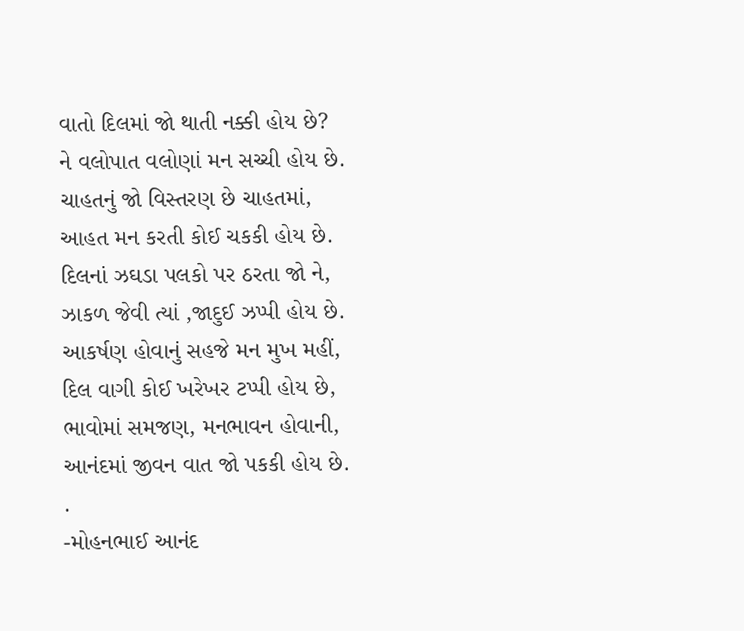વાતો દિલમાં જો થાતી નક્કી હોય છે?
ને વલોપાત વલોણાં મન સચ્ચી હોય છે.
ચાહતનું જો વિસ્તરણ છે ચાહતમાં,
આહત મન કરતી કોઈ ચકકી હોય છે.
દિલનાં ઝઘડા પલકો પર ઠરતા જો ને,
ઝાકળ જેવી ત્યાં ,જાદુઈ ઝપ્પી હોય છે.
આકર્ષણ હોવાનું સહજે મન મુખ મહીં,
દિલ વાગી કોઈ ખરેખર ટપ્પી હોય છે,
ભાવોમાં સમજણ, મનભાવન હોવાની,
આનંદમાં જીવન વાત જો પકકી હોય છે.
.
-મોહનભાઈ આનંદ